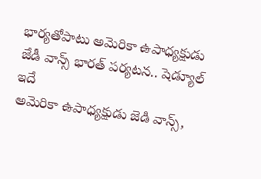భార్యతోపాటు అమెరికా ఉపాధ్యక్షుడు జేడీ వాన్స్ భారత్ పర్యటన.. షెడ్యూల్ ఇదే
అమెరికా ఉపాధ్యక్షుడు జెడి వాన్స్,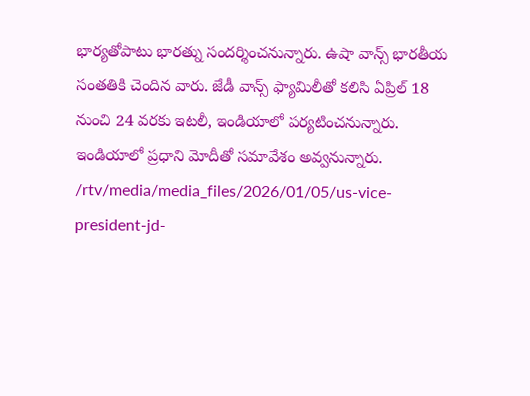భార్యతోపాటు భారత్ను సందర్శించనున్నారు. ఉషా వాన్స్ భారతీయ సంతతికి చెందిన వారు. జేడీ వాన్స్ ఫ్యామిలీతో కలిసి ఏప్రిల్ 18 నుంచి 24 వరకు ఇటలీ, ఇండియాలో పర్యటించనున్నారు. ఇండియాలో ప్రధాని మోదీతో సమావేశం అవ్వనున్నారు.
/rtv/media/media_files/2026/01/05/us-vice-president-jd-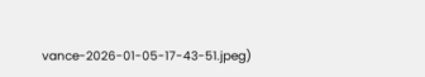vance-2026-01-05-17-43-51.jpeg)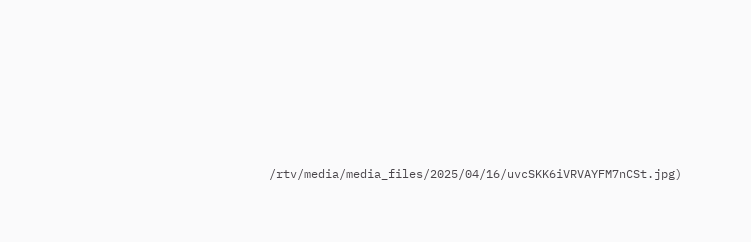/rtv/media/media_files/2025/04/16/uvcSKK6iVRVAYFM7nCSt.jpg)